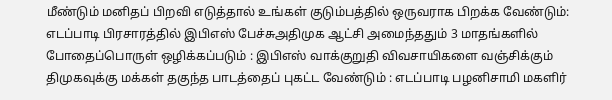மீண்டும் மனிதப் பிறவி எடுத்தால் உங்கள் குடும்பத்தில் ஒருவராக பிறக்க வேண்டும்: எடப்பாடி பிரசாரத்தில் இபிஎஸ் பேச்சுஅதிமுக ஆட்சி அமைந்ததும் 3 மாதங்களில் போதைப்பொருள் ஒழிக்கப்படும் : இபிஎஸ் வாக்குறுதி விவசாயிகளை வஞ்சிக்கும் திமுகவுக்கு மக்கள் தகுந்த பாடத்தைப் புகட்ட வேண்டும் : எடப்பாடி பழனிசாமி மகளிர்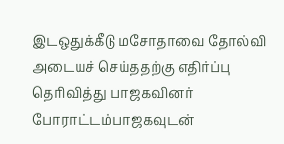இடஒதுக்கீடு மசோதாவை தோல்வி அடையச் செய்ததற்கு எதிர்ப்பு தெரிவித்து பாஜகவினர் போராட்டம்பாஜகவுடன்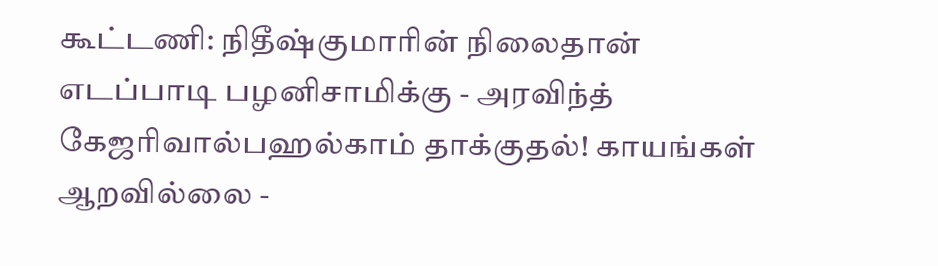கூட்டணி: நிதீஷ்குமாரின் நிலைதான் எடப்பாடி பழனிசாமிக்கு - அரவிந்த் கேஜரிவால்பஹல்காம் தாக்குதல்! காயங்கள் ஆறவில்லை -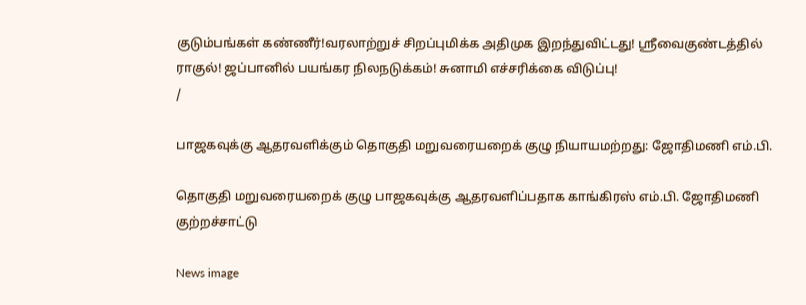குடும்பங்கள் கண்ணீர்!வரலாற்றுச் சிறப்புமிக்க அதிமுக இறந்துவிட்டது! ஸ்ரீவைகுண்டத்தில் ராகுல்! ஜப்பானில் பயங்கர நிலநடுக்கம்! சுனாமி எச்சரிக்கை விடுப்பு!
/

பாஜகவுக்கு ஆதரவளிக்கும் தொகுதி மறுவரையறைக் குழு நியாயமற்றது: ஜோதிமணி எம்.பி.

தொகுதி மறுவரையறைக் குழு பாஜகவுக்கு ஆதரவளிப்பதாக காங்கிரஸ் எம்.பி. ஜோதிமணி குற்றச்சாட்டு

News image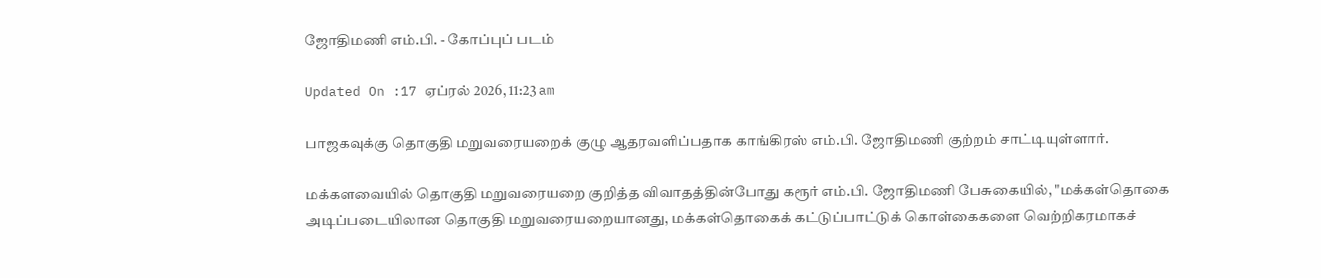ஜோதிமணி எம்.பி. - கோப்புப் படம்

Updated On :17 ஏப்ரல் 2026, 11:23 am

பாஜகவுக்கு தொகுதி மறுவரையறைக் குழு ஆதரவளிப்பதாக காங்கிரஸ் எம்.பி. ஜோதிமணி குற்றம் சாட்டியுள்ளார்.

மக்களவையில் தொகுதி மறுவரையறை குறித்த விவாதத்தின்போது கரூர் எம்.பி. ஜோதிமணி பேசுகையில், "மக்கள்தொகை அடிப்படையிலான தொகுதி மறுவரையறையானது, மக்கள்தொகைக் கட்டுப்பாட்டுக் கொள்கைகளை வெற்றிகரமாகச்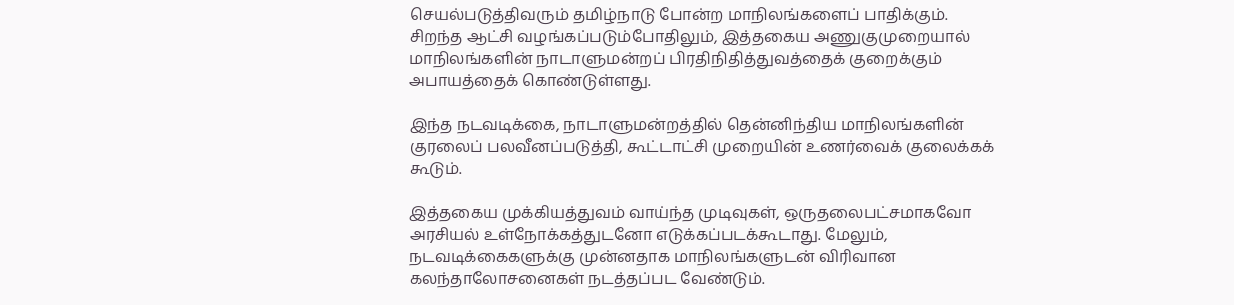செயல்படுத்திவரும் தமிழ்நாடு போன்ற மாநிலங்களைப் பாதிக்கும். சிறந்த ஆட்சி வழங்கப்படும்போதிலும், இத்தகைய அணுகுமுறையால் மாநிலங்களின் நாடாளுமன்றப் பிரதிநிதித்துவத்தைக் குறைக்கும் அபாயத்தைக் கொண்டுள்ளது.

இந்த நடவடிக்கை, நாடாளுமன்றத்தில் தென்னிந்திய மாநிலங்களின் குரலைப் பலவீனப்படுத்தி, கூட்டாட்சி முறையின் உணர்வைக் குலைக்கக் கூடும்.

இத்தகைய முக்கியத்துவம் வாய்ந்த முடிவுகள், ஒருதலைபட்சமாகவோ அரசியல் உள்நோக்கத்துடனோ எடுக்கப்படக்கூடாது. மேலும், நடவடிக்கைகளுக்கு முன்னதாக மாநிலங்களுடன் விரிவான கலந்தாலோசனைகள் நடத்தப்பட வேண்டும்.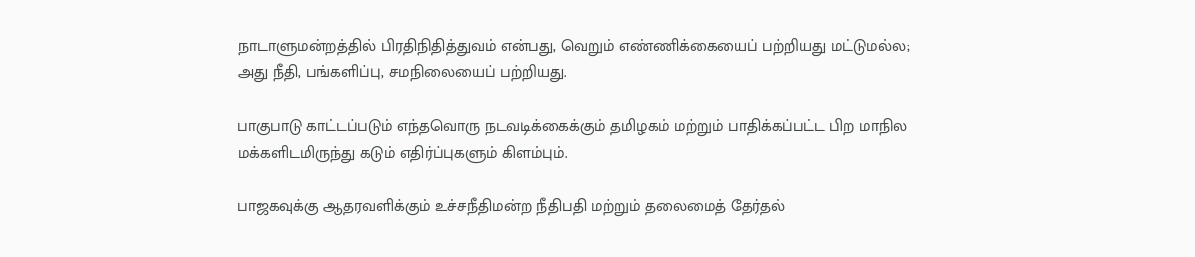நாடாளுமன்றத்தில் பிரதிநிதித்துவம் என்பது, வெறும் எண்ணிக்கையைப் பற்றியது மட்டுமல்ல; அது நீதி, பங்களிப்பு, சமநிலையைப் பற்றியது.

பாகுபாடு காட்டப்படும் எந்தவொரு நடவடிக்கைக்கும் தமிழகம் மற்றும் பாதிக்கப்பட்ட பிற மாநில மக்களிடமிருந்து கடும் எதிர்ப்புகளும் கிளம்பும்.

பாஜகவுக்கு ஆதரவளிக்கும் உச்சநீதிமன்ற நீதிபதி மற்றும் தலைமைத் தேர்தல்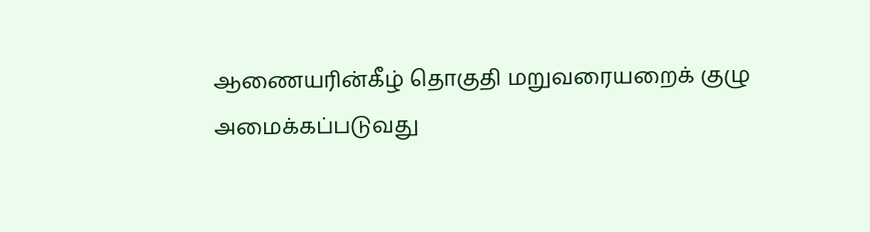ஆணையரின்கீழ் தொகுதி மறுவரையறைக் குழு அமைக்கப்படுவது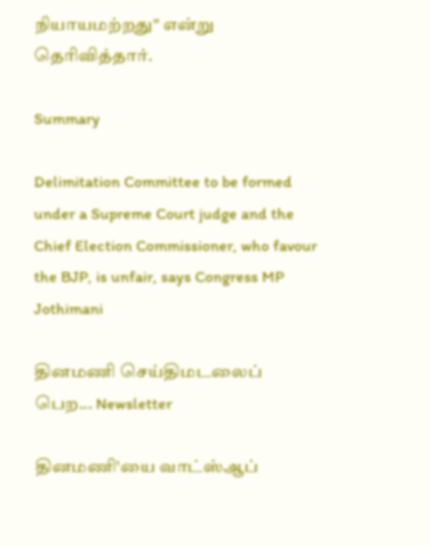நியாயமற்றது" என்று தெரிவித்தார்.

Summary

Delimitation Committee to be formed under a Supreme Court judge and the Chief Election Commissioner, who favour the BJP, is unfair, says Congress MP Jothimani

தினமணி செய்திமடலைப் பெற... Newsletter

தினமணி'யை வாட்ஸ்ஆப்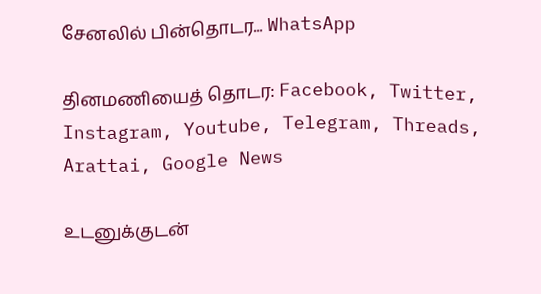சேனலில் பின்தொடர... WhatsApp

தினமணியைத் தொடர: Facebook, Twitter, Instagram, Youtube, Telegram, Threads, Arattai, Google News

உடனுக்குடன்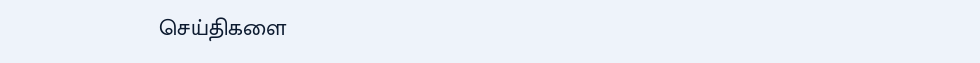செய்திகளை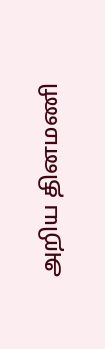அறிய தினமணி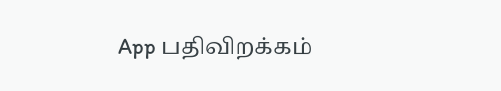App பதிவிறக்கம்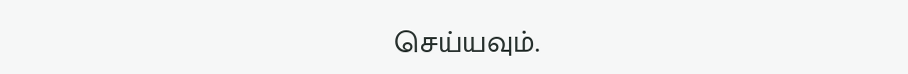செய்யவும்.